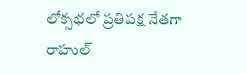లోక్సభలో ప్రతిపక్ష నేతగా రాహుల్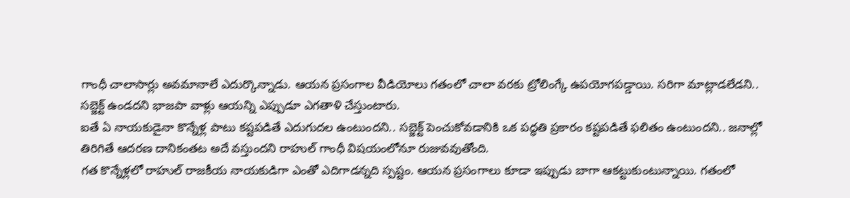గాంధీ చాలాసార్లు అవమానాలే ఎదుర్కొన్నాడు. ఆయన ప్రసంగాల వీడియోలు గతంలో చాలా వరకు ట్రోలింగ్కే ఉపయోగపడ్డాయి. సరిగా మాట్లాడలేడని.. సబ్జెక్ట్ ఉండదని భాజపా వాళ్లు ఆయన్ని ఎప్పుడూ ఎగతాళి చేస్తుంటారు.
ఐతే ఏ నాయకుడైనా కొన్నేళ్ల పాటు కష్టపడితే ఎదుగుదల ఉంటుందని.. సబ్జెక్ట్ పెంచుకోవడానికి ఒక పద్ధతి ప్రకారం కష్టపడితే ఫలితం ఉంటుందని.. జనాల్లో తిరిగితే ఆదరణ దానికంతట అదే వస్తుందని రాహుల్ గాంధీ విషయంలోనూ రుజువవుతోంది.
గత కొన్నేళ్లలో రాహుల్ రాజకీయ నాయకుడిగా ఎంతో ఎదిగాడన్నది స్పష్టం. ఆయన ప్రసంగాలు కూడా ఇప్పుడు బాగా ఆకట్టుకుంటున్నాయి. గతంలో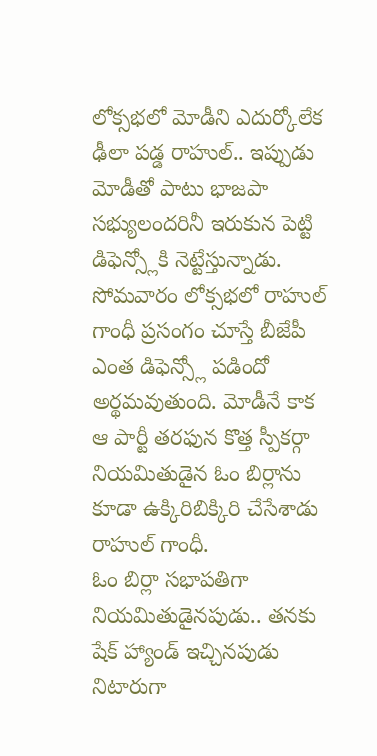లోక్సభలో మోడీని ఎదుర్కోలేక ఢీలా పడ్డ రాహుల్.. ఇప్పుడు మోడీతో పాటు భాజపా సభ్యులందరినీ ఇరుకున పెట్టి డిఫెన్స్లోకి నెట్టేస్తున్నాడు.
సోమవారం లోక్సభలో రాహుల్ గాంధీ ప్రసంగం చూస్తే బీజేపీ ఎంత డిఫెన్స్లో పడిందో అర్థమవుతుంది. మోడీనే కాక ఆ పార్టీ తరఫున కొత్త స్పీకర్గా నియమితుడైన ఓం బిర్లాను కూడా ఉక్కిరిబిక్కిరి చేసేశాడు రాహుల్ గాంధీ.
ఓం బిర్లా సభాపతిగా నియమితుడైనపుడు.. తనకు షేక్ హ్యాండ్ ఇచ్చినపుడు నిటారుగా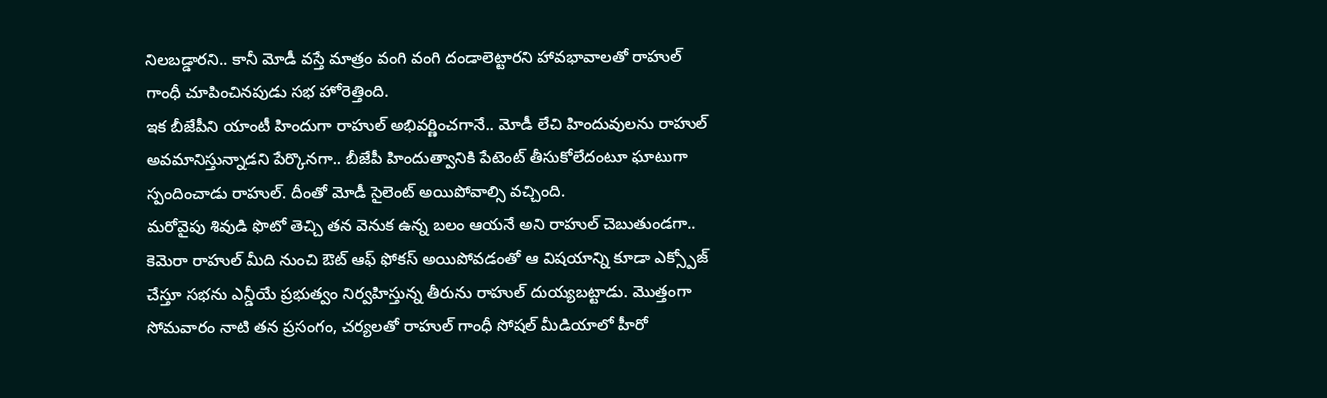నిలబడ్డారని.. కానీ మోడీ వస్తే మాత్రం వంగి వంగి దండాలెట్టారని హావభావాలతో రాహుల్ గాంధీ చూపించినపుడు సభ హోరెత్తింది.
ఇక బీజేపీని యాంటీ హిందుగా రాహుల్ అభివర్ణించగానే.. మోడీ లేచి హిందువులను రాహుల్ అవమానిస్తున్నాడని పేర్కొనగా.. బీజేపీ హిందుత్వానికి పేటెంట్ తీసుకోలేదంటూ ఘాటుగా స్పందించాడు రాహుల్. దీంతో మోడీ సైలెంట్ అయిపోవాల్సి వచ్చింది.
మరోవైపు శివుడి ఫొటో తెచ్చి తన వెనుక ఉన్న బలం ఆయనే అని రాహుల్ చెబుతుండగా.. కెమెరా రాహుల్ మీది నుంచి ఔట్ ఆఫ్ ఫోకస్ అయిపోవడంతో ఆ విషయాన్ని కూడా ఎక్స్పోజ్ చేస్తూ సభను ఎన్డీయే ప్రభుత్వం నిర్వహిస్తున్న తీరును రాహుల్ దుయ్యబట్టాడు. మొత్తంగా సోమవారం నాటి తన ప్రసంగం, చర్యలతో రాహుల్ గాంధీ సోషల్ మీడియాలో హీరో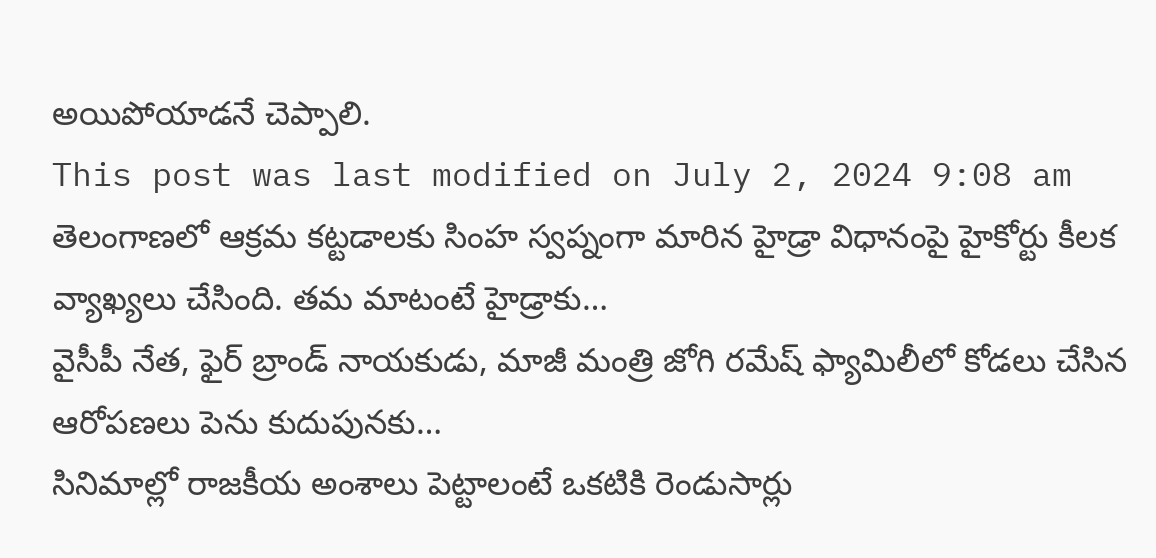అయిపోయాడనే చెప్పాలి.
This post was last modified on July 2, 2024 9:08 am
తెలంగాణలో ఆక్రమ కట్టడాలకు సింహ స్వప్నంగా మారిన హైడ్రా విధానంపై హైకోర్టు కీలక వ్యాఖ్యలు చేసింది. తమ మాటంటే హైడ్రాకు…
వైసీపీ నేత, ఫైర్ బ్రాండ్ నాయకుడు, మాజీ మంత్రి జోగి రమేష్ ఫ్యామిలీలో కోడలు చేసిన ఆరోపణలు పెను కుదుపునకు…
సినిమాల్లో రాజకీయ అంశాలు పెట్టాలంటే ఒకటికి రెండుసార్లు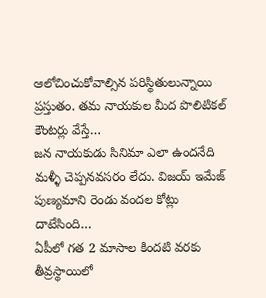ఆలోచించుకోవాల్సిన పరిస్థితులున్నాయి ప్రస్తుతం. తమ నాయకుల మీద పొలిటికల్ కౌంటర్లు వేస్తే…
జన నాయకుడు సినిమా ఎలా ఉందనేది మళ్ళీ చెప్పనవసరం లేదు. విజయ్ ఇమేజ్ పుణ్యమాని రెండు వందల కోట్లు దాటేసింది…
ఏపీలో గత 2 మాసాల కిందటి వరకు తీవ్రస్థాయిలో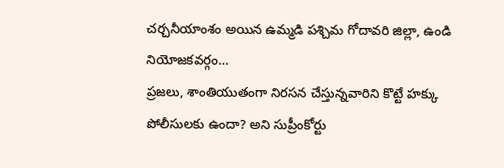చర్చనీయాంశం అయిన ఉమ్మడి పశ్చిమ గోదావరి జిల్లా, ఉండి నియోజకవర్గం…
ప్రజలు, శాంతియుతంగా నిరసన చేస్తున్నవారిని కొట్టే హక్కు పోలీసులకు ఉందా? అని సుప్రీంకోర్టు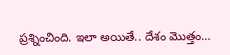ప్రశ్నించింది. ఇలా అయితే.. దేశం మొత్తం…